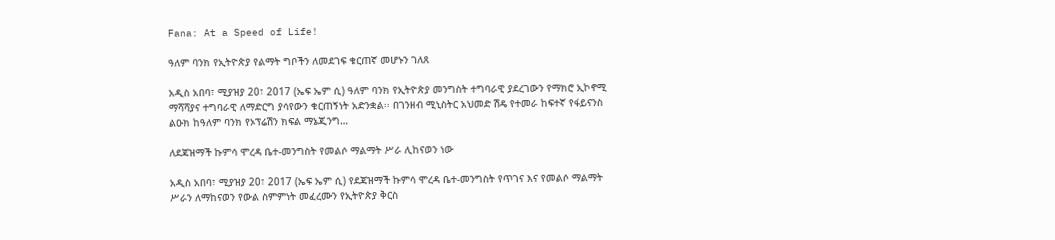Fana: At a Speed of Life!

ዓለም ባንክ የኢትዮጵያ የልማት ግቦችን ለመደገፍ ቁርጠኛ መሆኑን ገለጸ

አዲስ አበባ፣ ሚያዝያ 20፣ 2017 (ኤፍ ኤም ሲ) ዓለም ባንክ የኢትዮጵያ መንግስት ተግባራዊ ያደረገውን የማክሮ ኢኮኖሚ ማሻሻያና ተግባራዊ ለማድርግ ያሳየውን ቁርጠኝነት አድንቋል፡፡ በገንዘብ ሚኒስትር አህመድ ሽዴ የተመራ ከፍተኛ የፋይናንስ ልዑክ ከዓለም ባንክ የኦፕሬሽን ክፍል ማኔጂንግ…

ለደጃዝማች ኩምሳ ሞረዳ ቤተ-መንግስት የመልሶ ማልማት ሥራ ሊከናወን ነው

አዲስ አበባ፣ ሚያዝያ 20፣ 2017 (ኤፍ ኤም ሲ) የደጃዝማች ኩምሳ ሞረዳ ቤተ-መንግስት የጥገና እና የመልሶ ማልማት ሥራን ለማከናወን የውል ስምምነት መፈረሙን የኢትዮጵያ ቅርስ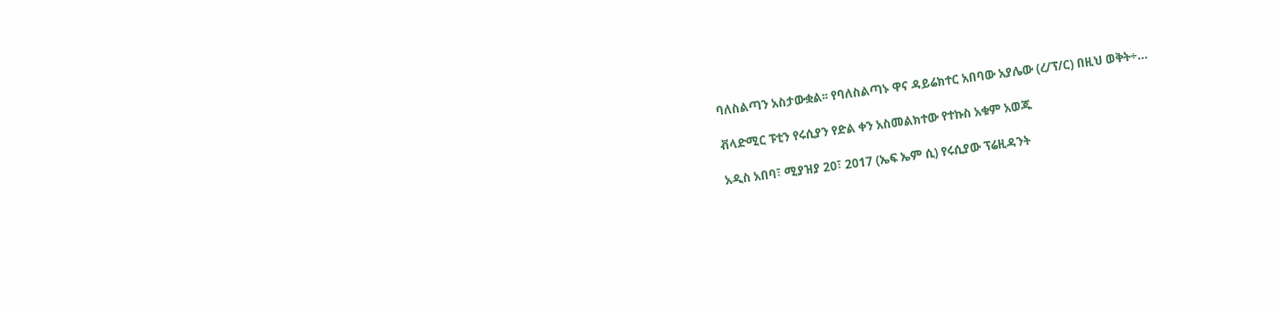ባለስልጣን አስታውቋል፡፡ የባለስልጣኑ ዋና ዳይሬክተር አበባው አያሌው (ረ/ፕ/ር) በዚህ ወቅት÷…

ቭላድሚር ፑቲን የሩሲያን የድል ቀን አስመልክተው የተኩስ አቁም አወጁ

አዲስ አበባ፣ ሚያዝያ 20፣ 2017 (ኤፍ ኤም ሲ) የሩሲያው ፕሬዚዳንት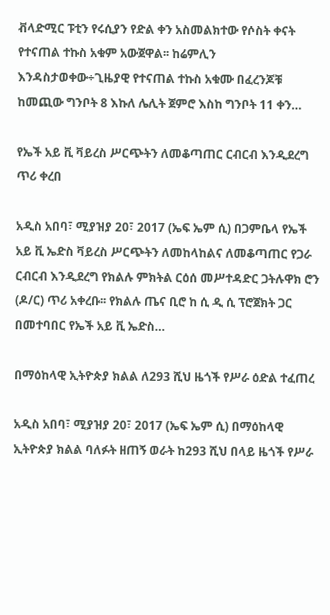ቭላድሚር ፑቲን የሩሲያን የድል ቀን አስመልክተው የሶስት ቀናት የተናጠል ተኩስ አቁም አውጀዋል፡፡ ከሬምሊን እንዳስታወቀው÷ጊዜያዊ የተናጠል ተኩስ አቁሙ በፈረንጆቹ ከመጪው ግንቦት 8 እኩለ ሌሊት ጀምሮ እስከ ግንቦት 11 ቀን…

የኤች አይ ቪ ቫይረስ ሥርጭትን ለመቆጣጠር ርብርብ እንዲደረግ ጥሪ ቀረበ

አዲስ አበባ፣ ሚያዝያ 20፣ 2017 (ኤፍ ኤም ሲ) በጋምቤላ የኤች አይ ቪ ኤድስ ቫይረስ ሥርጭትን ለመከላከልና ለመቆጣጠር የጋራ ርብርብ እንዲደረግ የክልሉ ምክትል ርዕሰ መሥተዳድር ጋትሉዋክ ሮን (ዶ/ር) ጥሪ አቀረቡ፡፡ የክልሉ ጤና ቢሮ ከ ሲ ዲ ሲ ፕሮጀክት ጋር በመተባበር የኤች አይ ቪ ኤድስ…

በማዕከላዊ ኢትዮጵያ ክልል ለ293 ሺህ ዜጎች የሥራ ዕድል ተፈጠረ

አዲስ አበባ፣ ሚያዝያ 20፣ 2017 (ኤፍ ኤም ሲ) በማዕከላዊ ኢትዮጵያ ክልል ባለፉት ዘጠኝ ወራት ከ293 ሺህ በላይ ዜጎች የሥራ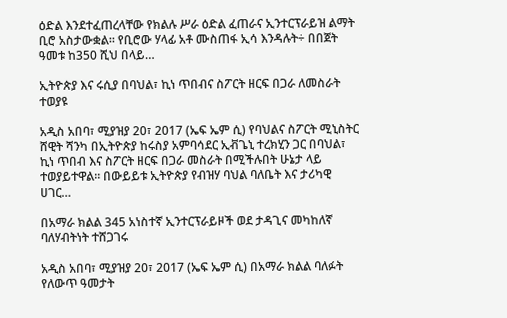ዕድል እንደተፈጠረላቸው የክልሉ ሥራ ዕድል ፈጠራና ኢንተርፕራይዝ ልማት ቢሮ አስታውቋል። የቢሮው ሃላፊ አቶ ሙስጠፋ ኢሳ እንዳሉት÷ በበጀት ዓመቱ ከ350 ሺህ በላይ…

ኢትዮጵያ እና ሩሲያ በባህል፣ ኪነ ጥበብና ስፖርት ዘርፍ በጋራ ለመስራት ተወያዩ

አዲስ አበባ፣ ሚያዝያ 20፣ 2017 (ኤፍ ኤም ሲ) የባህልና ስፖርት ሚኒስትር ሸዊት ሻንካ በኢትዮጵያ ከሩስያ አምባሳደር ኢቭጌኒ ተረክሂን ጋር በባህል፣ ኪነ ጥበብ እና ስፖርት ዘርፍ በጋራ መስራት በሚችሉበት ሁኔታ ላይ ተወያይተዋል። በውይይቱ ኢትዮጵያ የብዝሃ ባህል ባለቤት እና ታሪካዊ ሀገር…

በአማራ ክልል 345 አነስተኛ ኢንተርፕራይዞች ወደ ታዳጊና መካከለኛ ባለሃብትነት ተሸጋገሩ

አዲስ አበባ፣ ሚያዝያ 20፣ 2017 (ኤፍ ኤም ሲ) በአማራ ክልል ባለፉት የለውጥ ዓመታት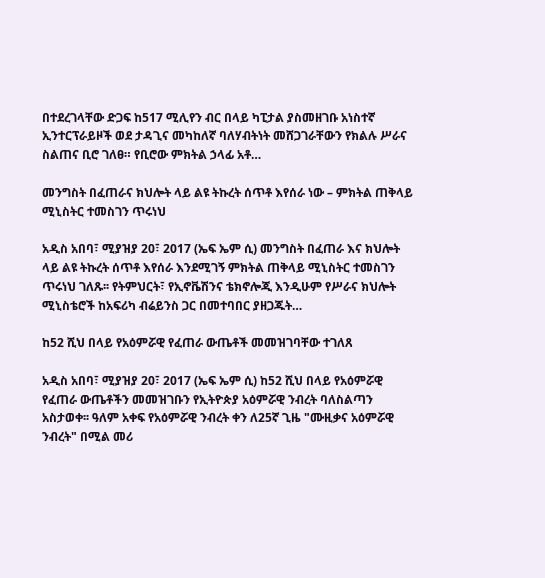በተደረገላቸው ድጋፍ ከ517 ሚሊየን ብር በላይ ካፒታል ያስመዘገቡ አነስተኛ ኢንተርፕራይዞች ወደ ታዳጊና መካከለኛ ባለሃብትነት መሸጋገራቸውን የክልሉ ሥራና ስልጠና ቢሮ ገለፀ። የቢሮው ምክትል ኃላፊ አቶ…

መንግስት በፈጠራና ክህሎት ላይ ልዩ ትኩረት ሰጥቶ እየሰራ ነው – ምክትል ጠቅላይ ሚኒስትር ተመስገን ጥሩነህ

አዲስ አበባ፣ ሚያዝያ 20፣ 2017 (ኤፍ ኤም ሲ) መንግስት በፈጠራ እና ክህሎት ላይ ልዩ ትኩረት ሰጥቶ እየሰራ እንደሚገኝ ምክትል ጠቅላይ ሚኒስትር ተመስገን ጥሩነህ ገለጹ፡፡ የትምህርት፣ የኢኖቬሽንና ቴክኖሎጂ እንዲሁም የሥራና ክህሎት ሚኒስቴሮች ከአፍሪካ ብሬይንስ ጋር በመተባበር ያዘጋጁት…

ከ52 ሺህ በላይ የአዕምሯዊ የፈጠራ ውጤቶች መመዝገባቸው ተገለጸ

አዲስ አበባ፣ ሚያዝያ 20፣ 2017 (ኤፍ ኤም ሲ) ከ52 ሺህ በላይ የአዕምሯዊ የፈጠራ ውጤቶችን መመዝገቡን የኢትዮጵያ አዕምሯዊ ንብረት ባለስልጣን አስታወቀ፡፡ ዓለም አቀፍ የአዕምሯዊ ንብረት ቀን ለ25ኛ ጊዜ "ሙዚቃና አዕምሯዊ ንብረት" በሚል መሪ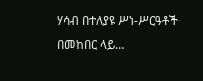ሃሳብ በተለያዩ ሥነ-ሥርዓቶች በመከበር ላይ…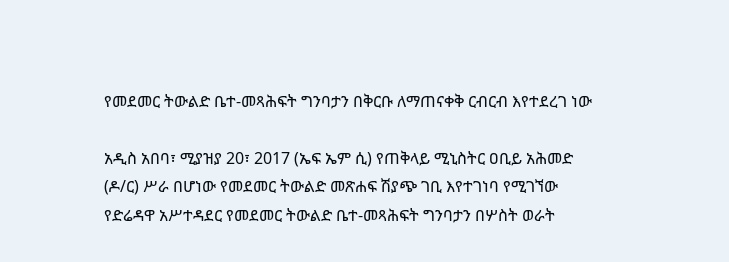የመደመር ትውልድ ቤተ-መጻሕፍት ግንባታን በቅርቡ ለማጠናቀቅ ርብርብ እየተደረገ ነው

አዲስ አበባ፣ ሚያዝያ 20፣ 2017 (ኤፍ ኤም ሲ) የጠቅላይ ሚኒስትር ዐቢይ አሕመድ (ዶ/ር) ሥራ በሆነው የመደመር ትውልድ መጽሐፍ ሽያጭ ገቢ እየተገነባ የሚገኘው የድሬዳዋ አሥተዳደር የመደመር ትውልድ ቤተ-መጻሕፍት ግንባታን በሦስት ወራት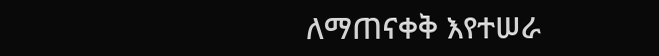ለማጠናቀቅ እየተሠራ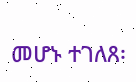መሆኑ ተገለጸ፡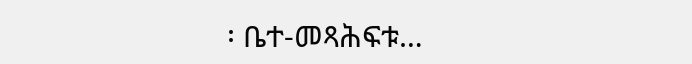፡ ቤተ-መጻሕፍቱ…